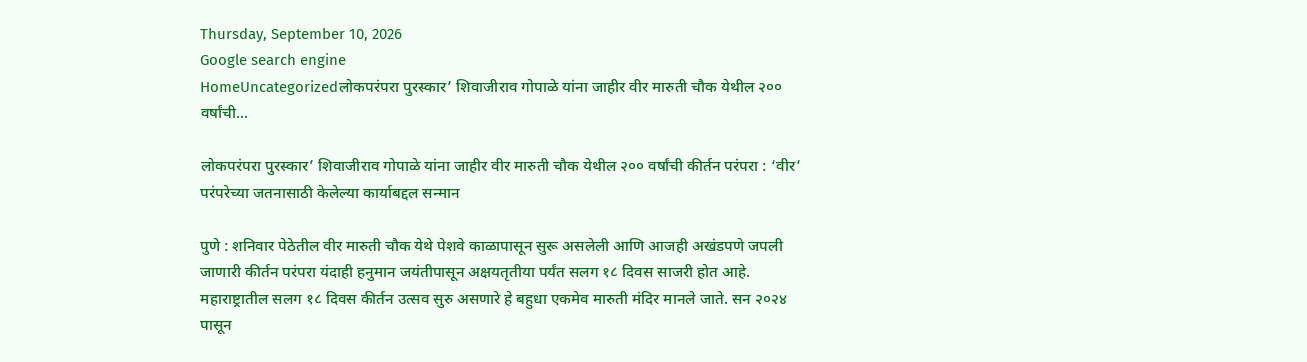Thursday, September 10, 2026
Google search engine
HomeUncategorizedलोकपरंपरा पुरस्कार’ शिवाजीराव गोपाळे यांना जाहीर वीर मारुती चौक येथील २०० वर्षांची...

लोकपरंपरा पुरस्कार’ शिवाजीराव गोपाळे यांना जाहीर वीर मारुती चौक येथील २०० वर्षांची कीर्तन परंपरा : ‘वीर’ परंपरेच्या जतनासाठी केलेल्या कार्याबद्दल सन्मान

पुणे : शनिवार पेठेतील वीर मारुती चौक येथे पेशवे काळापासून सुरू असलेली आणि आजही अखंडपणे जपली जाणारी कीर्तन परंपरा यंदाही हनुमान जयंतीपासून अक्षयतृतीया पर्यंत सलग १८ दिवस साजरी होत आहे. महाराष्ट्रातील सलग १८ दिवस कीर्तन उत्सव सुरु असणारे हे बहुधा एकमेव मारुती मंदिर मानले जाते. सन २०२४ पासून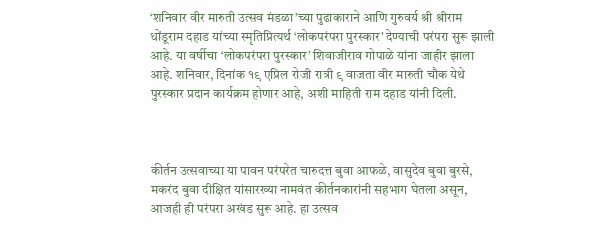‘शनिवार वीर मारुती उत्सव मंडळा’च्या पुढाकाराने आणि गुरुवर्य श्री श्रीराम धोंडूराम दहाड यांच्या स्मृतिप्रित्यर्थ ‘लोकपरंपरा पुरस्कार’ देण्याची परंपरा सुरू झाली आहे. या वर्षीचा ‘लोकपरंपरा पुरस्कार’ शिवाजीराव गोपाळे यांना जाहीर झाला आहे. शनिवार, दिनांक १९ एप्रिल रोजी रात्री ९ वाजता वीर मारुती चौक येथे पुरस्कार प्रदान कार्यक्रम होणार आहे, अशी माहिती राम दहाड यांनी दिली.



कीर्तन उत्सवाच्या या पावन परंपरेत चारुदत्त बुवा आफळे, वासुदेव बुवा बुरसे, मकरंद बुवा दीक्षित यांसारख्या नामवंत कीर्तनकारांनी सहभाग घेतला असून, आजही ही परंपरा अखंड सुरू आहे. हा उत्सव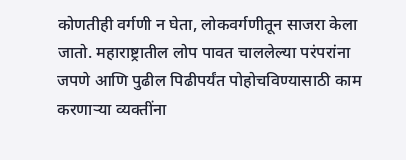कोणतीही वर्गणी न घेता, लोकवर्गणीतून साजरा केला जातो. महाराष्ट्रातील लोप पावत चाललेल्या परंपरांना जपणे आणि पुढील पिढीपर्यंत पोहोचविण्यासाठी काम करणाऱ्या व्यक्तींना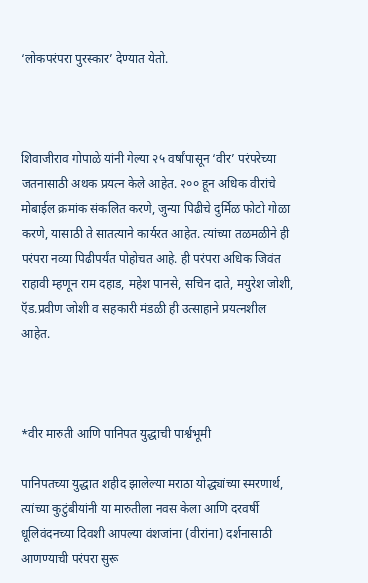‘लोकपरंपरा पुरस्कार’ देण्यात येतो.



शिवाजीराव गोपाळे यांनी गेल्या २५ वर्षांपासून ‘वीर’ परंपरेच्या जतनासाठी अथक प्रयत्न केले आहेत. २०० हून अधिक वीरांचे मोबाईल क्रमांक संकलित करणे, जुन्या पिढीचे दुर्मिळ फोटो गोळा करणे, यासाठी ते सातत्याने कार्यरत आहेत. त्यांच्या तळमळीने ही परंपरा नव्या पिढीपर्यंत पोहोचत आहे. ही परंपरा अधिक जिवंत राहावी म्हणून राम दहाड, महेश पानसे, सचिन दाते, मयुरेश जोशी, ऍड.प्रवीण जोशी व सहकारी मंडळी ही उत्साहाने प्रयत्नशील आहेत.



*वीर मारुती आणि पानिपत युद्धाची पार्श्वभूमी

पानिपतच्या युद्धात शहीद झालेल्या मराठा योद्ध्यांच्या स्मरणार्थ, त्यांच्या कुटुंबीयांनी या मारुतीला नवस केला आणि दरवर्षी धूलिवंदनच्या दिवशी आपल्या वंशजांना (वीरांना) दर्शनासाठी आणण्याची परंपरा सुरू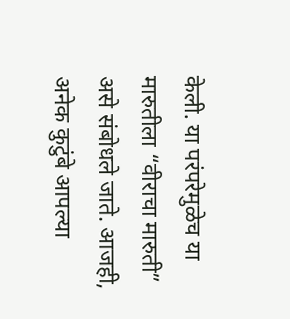केली. या परंपरेमुळेच या मारुतीला “वीराचा मारुती” असे संबोधले जाते. आजही, अनेक कुटुंबे आपल्या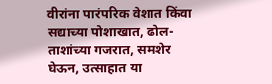वीरांना पारंपरिक वेशात किंवा सद्याच्या पोशाखात, ढोल-ताशांच्या गजरात, समशेर घेऊन, उत्साहात या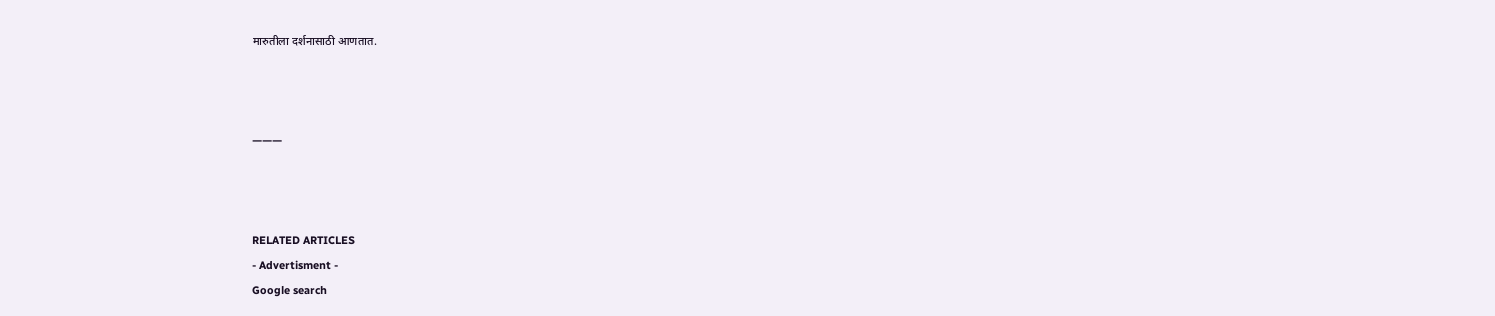मारुतीला दर्शनासाठी आणतात.



———



RELATED ARTICLES
- Advertisment -
Google search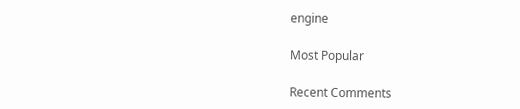engine

Most Popular

Recent Comments